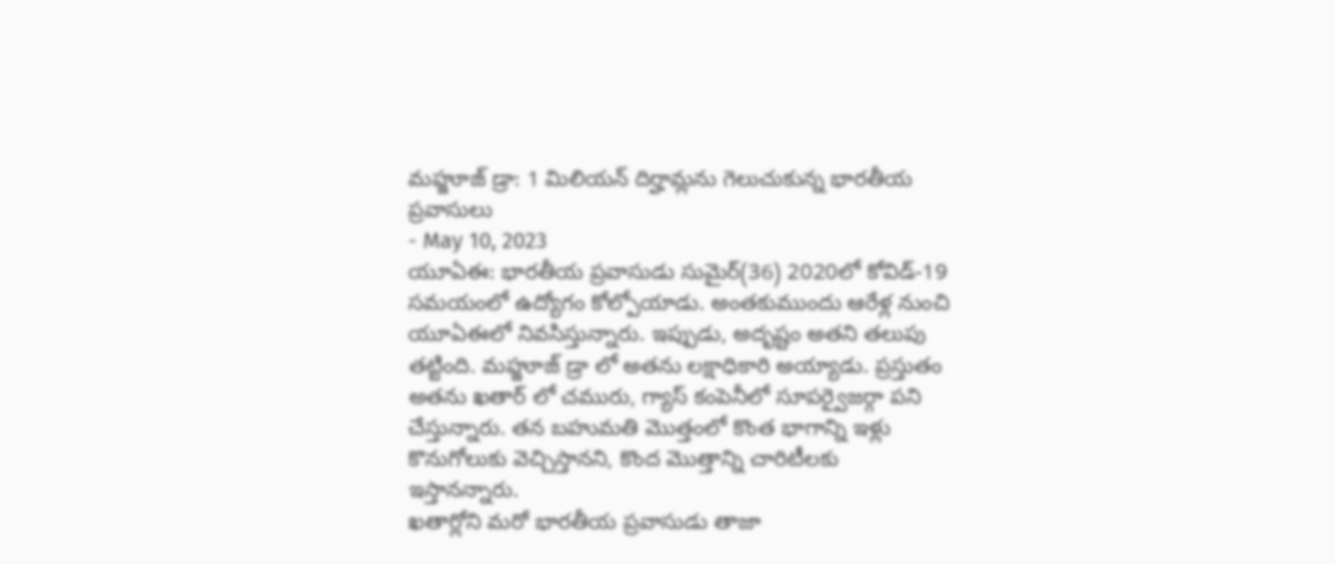మహ్జూజ్ డ్రా: 1 మిలియన్ దిర్హామ్లను గెలుచుకున్న భారతీయ ప్రవాసులు
- May 10, 2023
యూఏఈ: భారతీయ ప్రవాసుడు సుమైర్(36) 2020లో కోవిడ్-19 సమయంలో ఉద్యోగం కోల్పోయాడు. అంతకుముందు ఆరేళ్ల నుంచి యూఏఈలో నివసిస్తున్నారు. ఇప్పుడు, అదృష్టం అతని తలుపు తట్టింది. మహ్జూజ్ డ్రా లో అతను లక్షాధికారి అయ్యాడు. ప్రస్తుతం అతను ఖతార్ లో చమురు, గ్యాస్ కంపెనీలో సూపర్వైజర్గా పని చేస్తున్నారు. తన బహుమతి మొత్తంలో కొంత భాగాన్ని ఇళ్లు కొనుగోలుకు వెచ్చిస్తానని, కొంద మొత్తాన్ని చారిటీలకు ఇస్తానన్నారు.
ఖతార్లోని మరో భారతీయ ప్రవాసుడు తాజా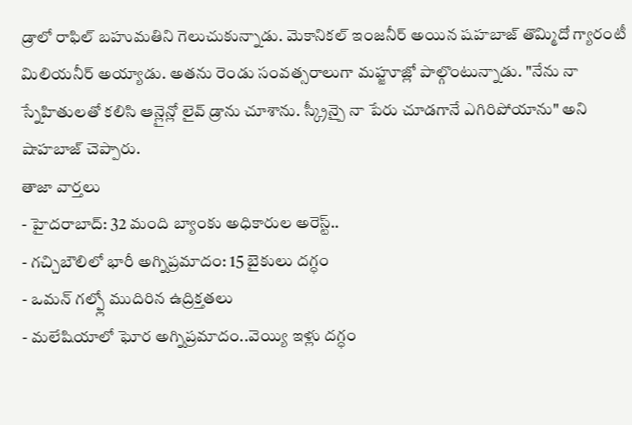డ్రాలో రాఫిల్ బహుమతిని గెలుచుకున్నాడు. మెకానికల్ ఇంజనీర్ అయిన షహబాజ్ తొమ్మిదో గ్యారంటీ మిలియనీర్ అయ్యాడు. అతను రెండు సంవత్సరాలుగా మహ్జూజ్లో పాల్గొంటున్నాడు. "నేను నా స్నేహితులతో కలిసి ఆన్లైన్లో లైవ్ డ్రాను చూశాను. స్క్రీన్పై నా పేరు చూడగానే ఎగిరిపోయాను" అని షాహబాజ్ చెప్పారు.
తాజా వార్తలు
- హైదరాబాద్: 32 మంది బ్యాంకు అధికారుల అరెస్ట్..
- గచ్చిబౌలిలో భారీ అగ్నిప్రమాదం: 15 బైకులు దగ్ధం
- ఒమన్ గల్ఫ్లో ముదిరిన ఉద్రిక్తతలు
- మలేషియాలో ఘోర అగ్నిప్రమాదం..వెయ్యి ఇళ్లు దగ్ధం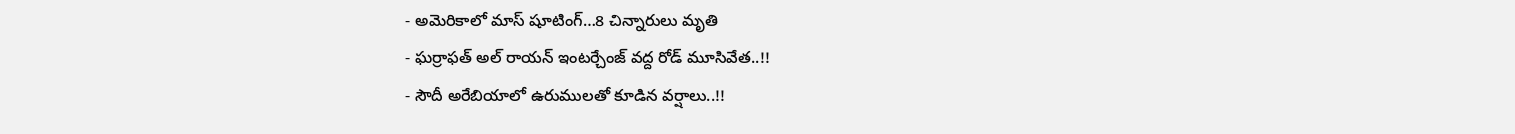- అమెరికాలో మాస్ షూటింగ్…8 చిన్నారులు మృతి
- ఘర్రాఫత్ అల్ రాయన్ ఇంటర్చేంజ్ వద్ద రోడ్ మూసివేత..!!
- సౌదీ అరేబియాలో ఉరుములతో కూడిన వర్షాలు..!!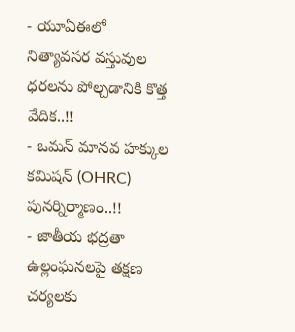- యూఏఈలో నిత్యావసర వస్తువుల ధరలను పోల్చడానికి కొత్త వేదిక..!!
- ఒమన్ మానవ హక్కుల కమిషన్ (OHRC) పునర్నిర్మాణం..!!
- జాతీయ భద్రతా ఉల్లంఘనలపై తక్షణ చర్యలకు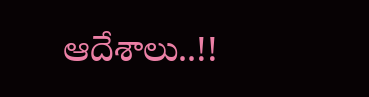ఆదేశాలు..!!